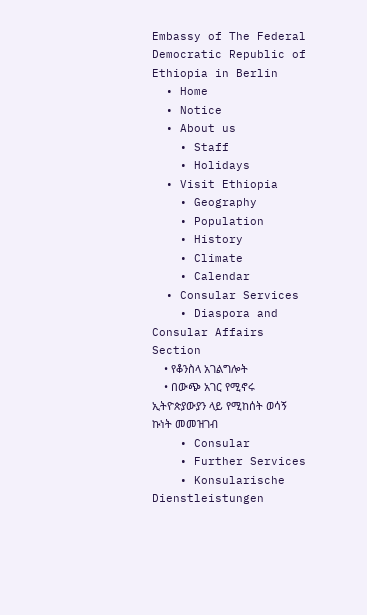Embassy of The Federal Democratic Republic of Ethiopia in Berlin
  • Home
  • Notice
  • About us
    • Staff
    • Holidays
  • Visit Ethiopia
    • Geography
    • Population
    • History
    • Climate
    • Calendar
  • Consular Services
    • Diaspora and Consular Affairs Section
    • የቆንስላ አገልግሎት
    • በውጭ አገር የሚኖሩ ኢትዮጵያውያን ላይ የሚከሰት ወሳኝ ኩነት መመዝገብ
    • Consular
    • Further Services
    • Konsularische Dienstleistungen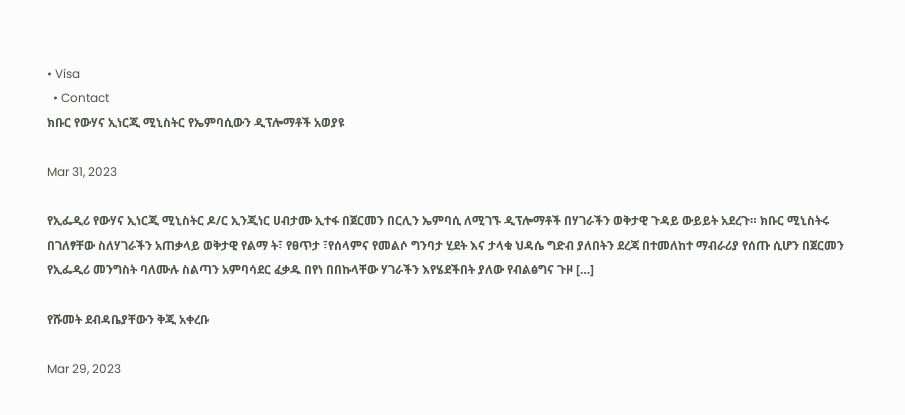• Visa
  • Contact
ክቡር የውሃና ኢነርጂ ሚኒስትር የኤምባሲውን ዲፕሎማቶች አወያዩ

Mar 31, 2023

የኢፌዲሪ የውሃና ኢነርጂ ሚኒስትር ዶ/ር ኢንጂነር ሀብታሙ ኢተፋ በጀርመን በርሊን ኤምባሲ ለሚገኙ ዲፕሎማቶች በሃገራችን ወቅታዊ ጉዳይ ውይይት አደረጉ። ክቡር ሚኒስትሩ በገለፃቸው ስለሃገራችን አጠቃላይ ወቅታዊ የልማ ት፣ የፀጥታ ፣የሰላምና የመልሶ ግንባታ ሂደት እና ታላቁ ህዳሴ ግድብ ያለበትን ደረጃ በተመለከተ ማብራሪያ የሰጡ ሲሆን በጀርመን የኢፌዲሪ መንግስት ባለሙሉ ስልጣን አምባሳደር ፈቃዱ በየነ በበኩላቸው ሃገራችን እየሄደችበት ያለው የብልፅግና ጉዞ […]

የሹመት ደብዳቤያቸውን ቅጂ አቀረቡ

Mar 29, 2023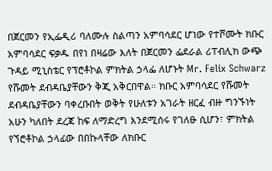በጀርመን የኢፌዲሪ ባለሙሉ ስልጣን አምባሳደር ሆነው የተሾሙት ክቡር አምባሳደር ፍቃዱ በየነ በዛሬው እለት በጀርመን ፌደራል ሪፐብሊክ ውጭ ጉዳይ ሚኒስቴር የፕሮቶኮል ምክትል ኃላፌ ለሆኑት Mr. Felix Schwarz የሹመት ደብዳቤያቸውን ቅጂ አቅርበዋል። ክቡር አምባሳደር የሹመት ደብዳቤያቸውን ባቀረቡበት ወቅት የሁለቱን አገራት ዘርፈ ብዙ ግንኙነት አሁን ካለበት ደረጃ ከፍ ለማድረግ እንደሚሰሩ የገለፁ ሲሆን፣ ምክትል የኘሮቶኮል ኃላፊው በበኩላቸው ለክቡር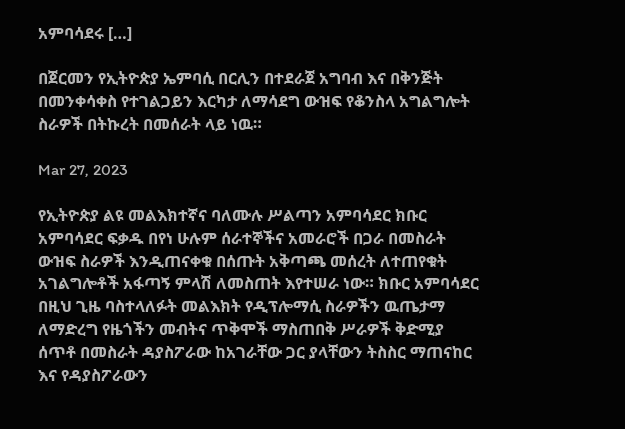አምባሳደሩ […]

በጀርመን የኢትዮጵያ ኤምባሲ በርሊን በተደራጀ አግባብ እና በቅንጅት በመንቀሳቀስ የተገልጋይን እርካታ ለማሳደግ ውዝፍ የቆንስላ አግልግሎት ስራዎች በትኩረት በመሰራት ላይ ነዉ።

Mar 27, 2023

የኢትዮጵያ ልዩ መልእክተኛና ባለሙሉ ሥልጣን አምባሳደር ክቡር አምባሳደር ፍቃዱ በየነ ሁሉም ሰራተኞችና አመራሮች በጋራ በመስራት ውዝፍ ስራዎች እንዲጠናቀቁ በሰጡት አቅጣጫ መሰረት ለተጠየቁት አገልግሎቶች አፋጣኝ ምላሽ ለመስጠት እየተሠራ ነው። ክቡር አምባሳደር በዚህ ጊዜ ባስተላለፉት መልእክት የዲፕሎማሲ ስራዎችን ዉጤታማ ለማድረግ የዜጎችን መብትና ጥቅሞች ማስጠበቅ ሥራዎች ቅድሚያ ሰጥቶ በመስራት ዳያስፖራው ከአገራቸው ጋር ያላቸውን ትስስር ማጠናከር እና የዳያስፖራውን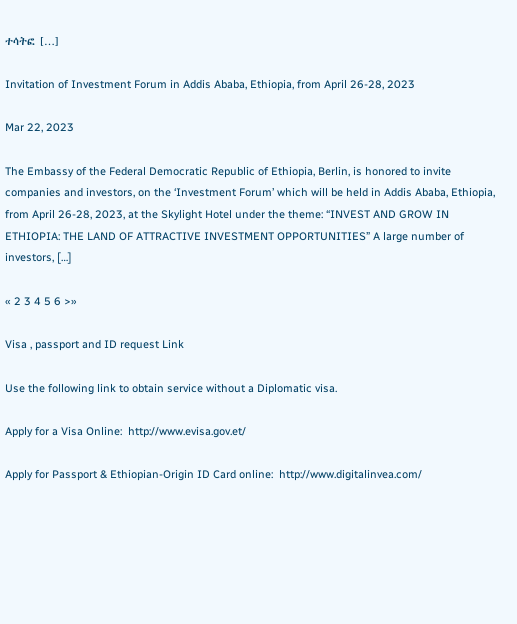ተሳትፎ […]

Invitation of Investment Forum in Addis Ababa, Ethiopia, from April 26-28, 2023

Mar 22, 2023

The Embassy of the Federal Democratic Republic of Ethiopia, Berlin, is honored to invite companies and investors, on the ‘Investment Forum’ which will be held in Addis Ababa, Ethiopia, from April 26-28, 2023, at the Skylight Hotel under the theme: “INVEST AND GROW IN ETHIOPIA: THE LAND OF ATTRACTIVE INVESTMENT OPPORTUNITIES” A large number of investors, […]

« 2 3 4 5 6 >»

Visa , passport and ID request Link

Use the following link to obtain service without a Diplomatic visa.

Apply for a Visa Online:  http://www.evisa.gov.et/

Apply for Passport & Ethiopian-Origin ID Card online:  http://www.digitalinvea.com/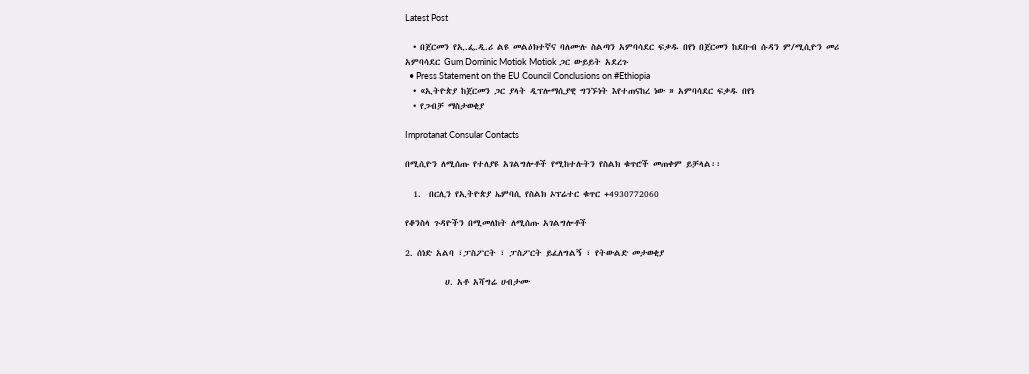Latest Post

  • በጀርመን የኢ.ፌ.ዲ.ሪ ልዩ መልዕክተኛና ባለሙሉ ስልጣን አምባሳደር ፍቃዱ በየነ በጀርመን ከደቡብ ሱዳን ም/ሚሲዮን መሪ አምባሳደር Gum Dominic Motiok Motiok ጋር ውይይት አደረጉ
  • Press Statement on the EU Council Conclusions on #Ethiopia
  • «ኢትዮጵያ ከጀርመን ጋር ያላት ዲፕሎማሲያዊ ግንኙነት እየተጠናከረ ነው » አምባሳደር ፍቃዱ በየነ
  • የጋብቻ ማስታወቂያ

Improtanat Consular Contacts

በሚሲዮን ለሚሰጡ የተለያዩ አገልግሎቶች የሚከተሉትን የስልክ ቁጥሮች መጠቀም ይቻላል፡፡

  1.  በርሊን የኢትዮጵያ ኤምባሲ የስልክ ኦፕሬተር ቁጥር +4930772060

የቆንስላ ጉዳዮችን በሚመለከት ለሚሰጡ አገልግሎቶች

2. ሰነድ አልባ ፣ፓስፖርት ፣ ፓስፖርት ይፈለግልኝ ፣ የትውልድ መታወቂያ

          ሀ. አቶ አሻግሬ ሀብታሙ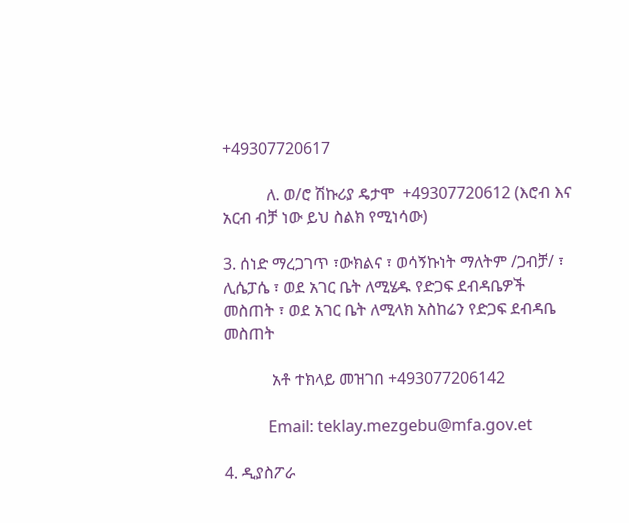+49307720617

           ለ. ወ/ሮ ሽኩሪያ ዴታሞ  +49307720612 (እሮብ እና አርብ ብቻ ነው ይህ ስልክ የሚነሳው)

3. ሰነድ ማረጋገጥ ፣ውክልና ፣ ወሳኝኩነት ማለትም /ጋብቻ/ ፣ ሊሴፓሴ ፣ ወደ አገር ቤት ለሚሄዱ የድጋፍ ደብዳቤዎች መስጠት ፣ ወደ አገር ቤት ለሚላክ አስከሬን የድጋፍ ደብዳቤ መስጠት

            አቶ ተክላይ መዝገበ +493077206142

           Email: teklay.mezgebu@mfa.gov.et

4. ዲያስፖራ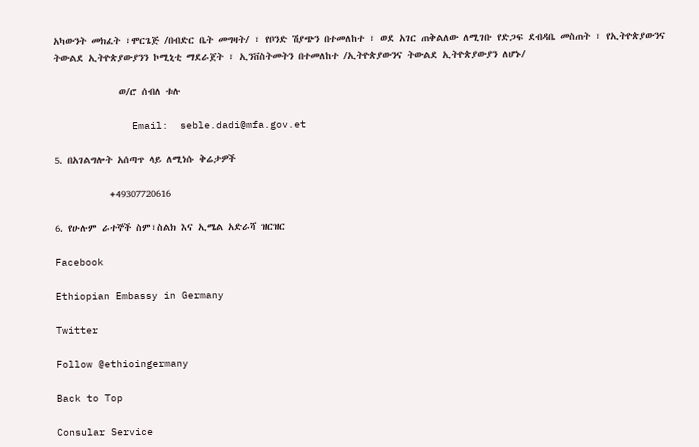አካውንት መክፈት ፣ሞርጌጅ /በብድር ቤት መግዛት/ ፣ የቦንድ ሽያጭን በተመለከተ ፣ ወደ አገር ጠቅልለው ለሚገቡ የድጋፍ ደብዳቤ መስጠት ፣ የኢትዮጵያውንና ትውልደ ኢትዮጵያውያንን ኮሚኒቲ ማደራጀት ፣ ኢንቨስትመትን በተመለከተ /ኢትዮጵያውንና ትውልደ ኢትዮጵያውያን ለሆኑ/

             ወ/ሮ ሰብለ ቱሉ

             Email:  seble.dadi@mfa.gov.et

5. በአገልግሎት አሰጣጥ ላይ ለሚነሱ ቅሬታዎች

           +49307720616

6. የሁሉም ራተኞች ስም፣ስልክ እና ኢሜል አድራሻ ዝርዝር

Facebook

Ethiopian Embassy in Germany

Twitter

Follow @ethioingermany

Back to Top

Consular Service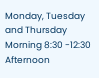Monday, Tuesday and Thursday
Morning 8:30 -12:30
Afternoon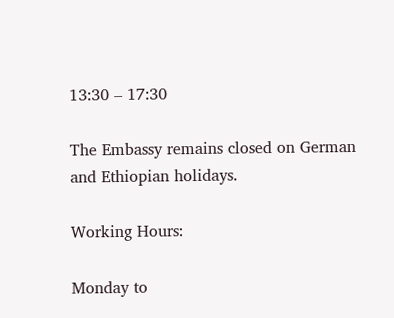13:30 – 17:30

The Embassy remains closed on German and Ethiopian holidays.

Working Hours:

Monday to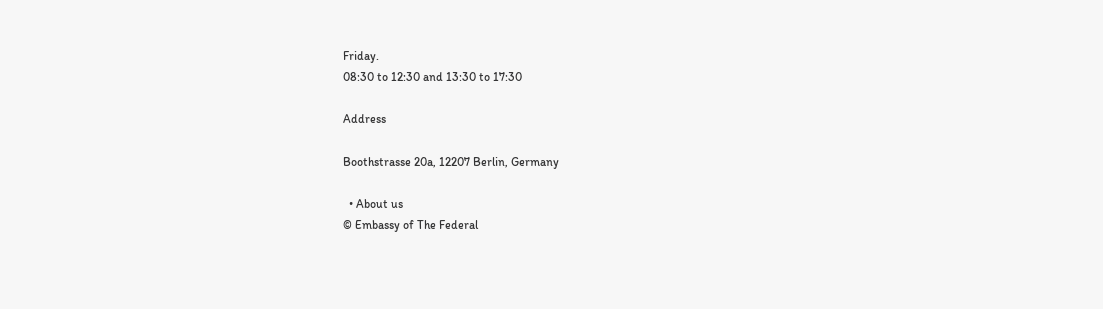Friday.
08:30 to 12:30 and 13:30 to 17:30

Address

Boothstrasse 20a, 12207 Berlin, Germany

  • About us
© Embassy of The Federal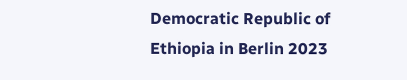Democratic Republic of Ethiopia in Berlin 2023